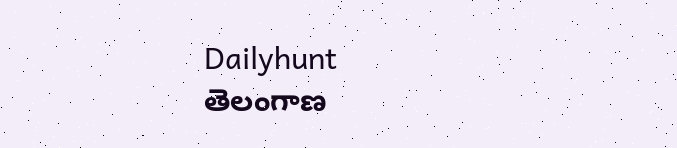Dailyhunt
తెలంగాణ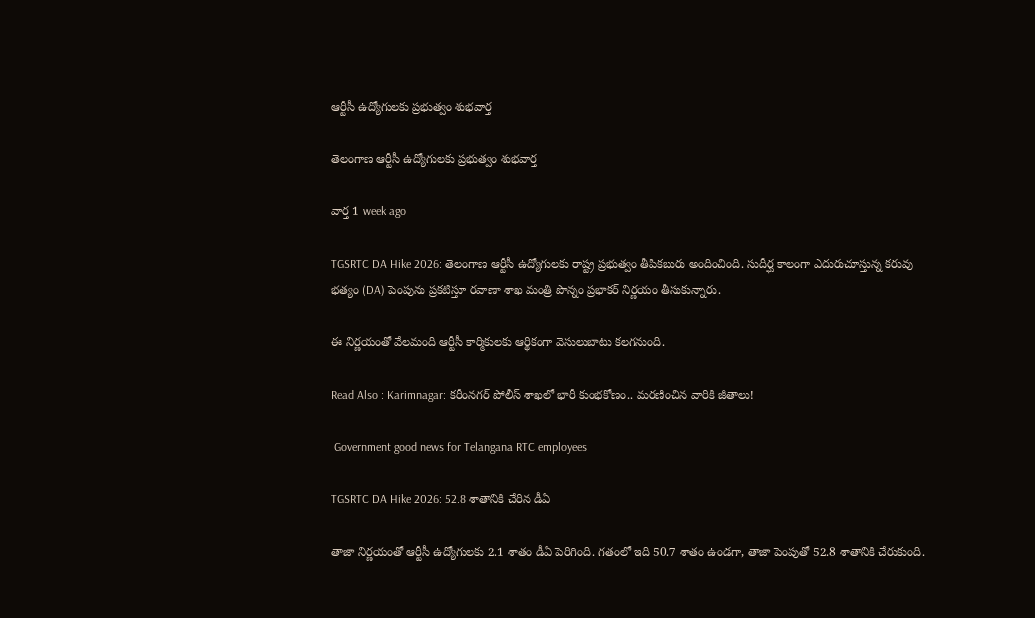ఆర్టీసీ ఉద్యోగులకు ప్రభుత్వం శుభవార్త

తెలంగాణ ఆర్టీసీ ఉద్యోగులకు ప్రభుత్వం శుభవార్త

వార్త 1 week ago

TGSRTC DA Hike 2026: తెలంగాణ ఆర్టీసీ ఉద్యోగులకు రాష్ట్ర ప్రభుత్వం తీపికబురు అందించింది. సుదీర్ఘ కాలంగా ఎదురుచూస్తున్న కరువు భత్యం (DA) పెంపును ప్రకటిస్తూ రవాణా శాఖ మంత్రి పొన్నం ప్రభాకర్ నిర్ణయం తీసుకున్నారు.

ఈ నిర్ణయంతో వేలమంది ఆర్టీసీ కార్మికులకు ఆర్థికంగా వెసులుబాటు కలగనుంది.

Read Also : Karimnagar: కరీంనగర్‌ పోలీస్ శాఖలో భారీ కుంభకోణం.. మరణించిన వారికి జీతాలు!

 Government good news for Telangana RTC employees

TGSRTC DA Hike 2026: 52.8 శాతానికి చేరిన డీఏ

తాజా నిర్ణయంతో ఆర్టీసీ ఉద్యోగులకు 2.1 శాతం డీఏ పెరిగింది. గతంలో ఇది 50.7 శాతం ఉండగా, తాజా పెంపుతో 52.8 శాతానికి చేరుకుంది.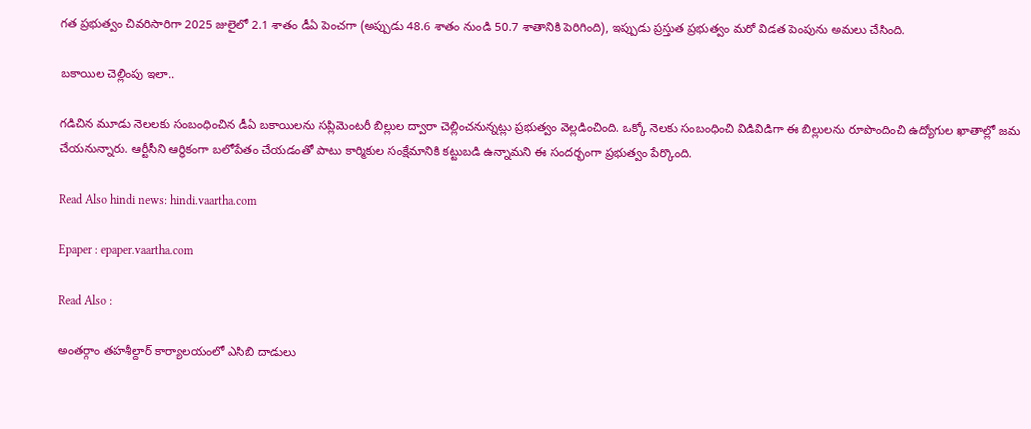గత ప్రభుత్వం చివరిసారిగా 2025 జులైలో 2.1 శాతం డీఏ పెంచగా (అప్పుడు 48.6 శాతం నుండి 50.7 శాతానికి పెరిగింది), ఇప్పుడు ప్రస్తుత ప్రభుత్వం మరో విడత పెంపును అమలు చేసింది.

బకాయిల చెల్లింపు ఇలా..

గడిచిన మూడు నెలలకు సంబంధించిన డీఏ బకాయిలను సప్లిమెంటరీ బిల్లుల ద్వారా చెల్లించనున్నట్లు ప్రభుత్వం వెల్లడించింది. ఒక్కో నెలకు సంబంధించి విడివిడిగా ఈ బిల్లులను రూపొందించి ఉద్యోగుల ఖాతాల్లో జమ చేయనున్నారు. ఆర్టీసీని ఆర్థికంగా బలోపేతం చేయడంతో పాటు కార్మికుల సంక్షేమానికి కట్టుబడి ఉన్నామని ఈ సందర్భంగా ప్రభుత్వం పేర్కొంది.

Read Also hindi news: hindi.vaartha.com

Epaper : epaper.vaartha.com

Read Also :

అంతర్గాం తహశీల్దార్ కార్యాలయంలో ఎసిబి దాడులు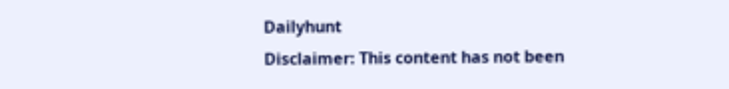Dailyhunt
Disclaimer: This content has not been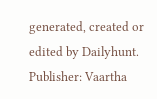generated, created or edited by Dailyhunt. Publisher: Vaartha